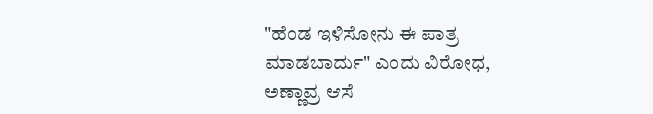"ಹೆಂಡ ಇಳಿಸೋನು ಈ ಪಾತ್ರ ಮಾಡಬಾರ್ದು" ಎಂದು ವಿರೋಧ, ಅಣ್ಣಾವ್ರ ಆಸೆ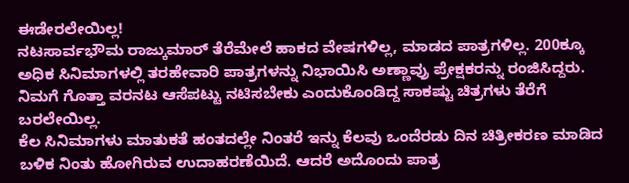ಈಡೇರಲೇಯಿಲ್ಲ!
ನಟಸಾರ್ವಭೌಮ ರಾಜ್ಕುಮಾರ್ ತೆರೆಮೇಲೆ ಹಾಕದ ವೇಷಗಳಿಲ್ಲ, ಮಾಡದ ಪಾತ್ರಗಳಿಲ್ಲ. 200ಕ್ಕೂ ಅಧಿಕ ಸಿನಿಮಾಗಳಲ್ಲಿ ತರಹೇವಾರಿ ಪಾತ್ರಗಳನ್ನು ನಿಭಾಯಿಸಿ ಅಣ್ಣಾವ್ರು ಪ್ರೇಕ್ಷಕರನ್ನು ರಂಜಿಸಿದ್ದರು. ನಿಮಗೆ ಗೊತ್ತಾ ವರನಟ ಆಸೆಪಟ್ಟು ನಟಿಸಬೇಕು ಎಂದುಕೊಂಡಿದ್ದ ಸಾಕಷ್ಟು ಚಿತ್ರಗಳು ತೆರೆಗೆ ಬರಲೇಯಿಲ್ಲ.
ಕೆಲ ಸಿನಿಮಾಗಳು ಮಾತುಕತೆ ಹಂತದಲ್ಲೇ ನಿಂತರೆ ಇನ್ನು ಕೆಲವು ಒಂದೆರಡು ದಿನ ಚಿತ್ರೀಕರಣ ಮಾಡಿದ ಬಳಿಕ ನಿಂತು ಹೋಗಿರುವ ಉದಾಹರಣೆಯಿದೆ. ಆದರೆ ಅದೊಂದು ಪಾತ್ರ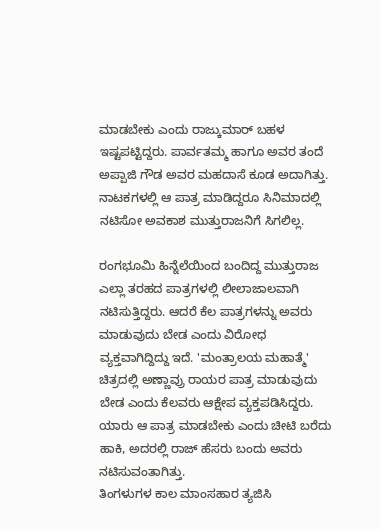ಮಾಡಬೇಕು ಎಂದು ರಾಜ್ಕುಮಾರ್ ಬಹಳ ಇಷ್ಟಪಟ್ಟಿದ್ದರು. ಪಾರ್ವತಮ್ಮ ಹಾಗೂ ಅವರ ತಂದೆ ಅಪ್ಪಾಜಿ ಗೌಡ ಅವರ ಮಹದಾಸೆ ಕೂಡ ಅದಾಗಿತ್ತು. ನಾಟಕಗಳಲ್ಲಿ ಆ ಪಾತ್ರ ಮಾಡಿದ್ದರೂ ಸಿನಿಮಾದಲ್ಲಿ ನಟಿಸೋ ಅವಕಾಶ ಮುತ್ತುರಾಜನಿಗೆ ಸಿಗಲಿಲ್ಲ.

ರಂಗಭೂಮಿ ಹಿನ್ನೆಲೆಯಿಂದ ಬಂದಿದ್ದ ಮುತ್ತುರಾಜ ಎಲ್ಲಾ ತರಹದ ಪಾತ್ರಗಳಲ್ಲಿ ಲೀಲಾಜಾಲವಾಗಿ ನಟಿಸುತ್ತಿದ್ದರು. ಆದರೆ ಕೆಲ ಪಾತ್ರಗಳನ್ನು ಅವರು ಮಾಡುವುದು ಬೇಡ ಎಂದು ವಿರೋಧ ವ್ಯಕ್ತವಾಗಿದ್ದಿದ್ದು ಇದೆ. 'ಮಂತ್ರಾಲಯ ಮಹಾತ್ಮೆ' ಚಿತ್ರದಲ್ಲಿ ಅಣ್ಣಾವ್ರು ರಾಯರ ಪಾತ್ರ ಮಾಡುವುದು ಬೇಡ ಎಂದು ಕೆಲವರು ಆಕ್ಷೇಪ ವ್ಯಕ್ತಪಡಿಸಿದ್ದರು. ಯಾರು ಆ ಪಾತ್ರ ಮಾಡಬೇಕು ಎಂದು ಚೀಟಿ ಬರೆದು ಹಾಕಿ, ಅದರಲ್ಲಿ ರಾಜ್ ಹೆಸರು ಬಂದು ಅವರು ನಟಿಸುವಂತಾಗಿತ್ತು.
ತಿಂಗಳುಗಳ ಕಾಲ ಮಾಂಸಹಾರ ತ್ಯಜಿಸಿ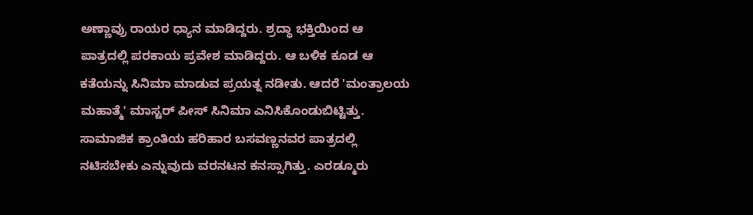ಅಣ್ಣಾವ್ರು ರಾಯರ ಧ್ಯಾನ ಮಾಡಿದ್ದರು. ಶ್ರದ್ಧಾ ಭಕ್ತಿಯಿಂದ ಆ ಪಾತ್ರದಲ್ಲಿ ಪರಕಾಯ ಪ್ರವೇಶ ಮಾಡಿದ್ದರು. ಆ ಬಳಿಕ ಕೂಡ ಆ ಕತೆಯನ್ನು ಸಿನಿಮಾ ಮಾಡುವ ಪ್ರಯತ್ನ ನಡೀತು. ಆದರೆ 'ಮಂತ್ರಾಲಯ ಮಹಾತ್ಮೆ' ಮಾಸ್ಟರ್ ಪೀಸ್ ಸಿನಿಮಾ ಎನಿಸಿಕೊಂಡುಬಿಟ್ಟಿತ್ತು. ಸಾಮಾಜಿಕ ಕ್ರಾಂತಿಯ ಹರಿಹಾರ ಬಸವಣ್ಣನವರ ಪಾತ್ರದಲ್ಲಿ ನಟಿಸಬೇಕು ಎನ್ನುವುದು ವರನಟನ ಕನಸ್ಸಾಗಿತ್ತು. ಎರಡ್ಮೂರು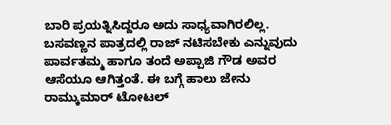ಬಾರಿ ಪ್ರಯತ್ನಿಸಿದ್ದರೂ ಅದು ಸಾಧ್ಯವಾಗಿರಲಿಲ್ಲ.
ಬಸವಣ್ಣನ ಪಾತ್ರದಲ್ಲಿ ರಾಜ್ ನಟಿಸಬೇಕು ಎನ್ನುವುದು ಪಾರ್ವತಮ್ಮ ಹಾಗೂ ತಂದೆ ಅಪ್ಪಾಜಿ ಗೌಡ ಅವರ ಆಸೆಯೂ ಆಗಿತ್ತಂತೆ. ಈ ಬಗ್ಗೆ ಹಾಲು ಜೇನು ರಾಮ್ಕುಮಾರ್ ಟೋಟಲ್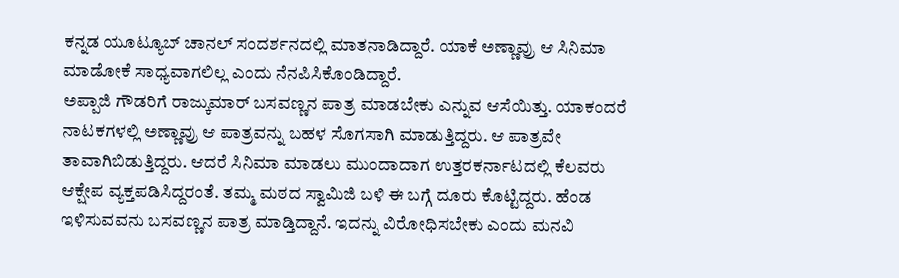ಕನ್ನಡ ಯೂಟ್ಯೂಬ್ ಚಾನಲ್ ಸಂದರ್ಶನದಲ್ಲಿ ಮಾತನಾಡಿದ್ದಾರೆ. ಯಾಕೆ ಅಣ್ಣಾವ್ರು ಆ ಸಿನಿಮಾ ಮಾಡೋಕೆ ಸಾಧ್ಯವಾಗಲಿಲ್ಲ ಎಂದು ನೆನಪಿಸಿಕೊಂಡಿದ್ದಾರೆ.
ಅಪ್ಪಾಜಿ ಗೌಡರಿಗೆ ರಾಜ್ಕುಮಾರ್ ಬಸವಣ್ಣನ ಪಾತ್ರ ಮಾಡಬೇಕು ಎನ್ನುವ ಆಸೆಯಿತ್ತು. ಯಾಕಂದರೆ ನಾಟಕಗಳಲ್ಲಿ ಅಣ್ಣಾವ್ರು ಆ ಪಾತ್ರವನ್ನು ಬಹಳ ಸೊಗಸಾಗಿ ಮಾಡುತ್ತಿದ್ದರು. ಆ ಪಾತ್ರವೇ ತಾವಾಗಿಬಿಡುತ್ತಿದ್ದರು. ಆದರೆ ಸಿನಿಮಾ ಮಾಡಲು ಮುಂದಾದಾಗ ಉತ್ತರಕರ್ನಾಟದಲ್ಲಿ ಕೆಲವರು ಆಕ್ಷೇಪ ವ್ಯಕ್ತಪಡಿಸಿದ್ದರಂತೆ. ತಮ್ಮ ಮಠದ ಸ್ವಾಮಿಜಿ ಬಳಿ ಈ ಬಗ್ಗೆ ದೂರು ಕೊಟ್ಟಿದ್ದರು. ಹೆಂಡ ಇಳಿಸುವವನು ಬಸವಣ್ಣನ ಪಾತ್ರ ಮಾಡ್ತಿದ್ದಾನೆ. ಇದನ್ನು ವಿರೋಧಿಸಬೇಕು ಎಂದು ಮನವಿ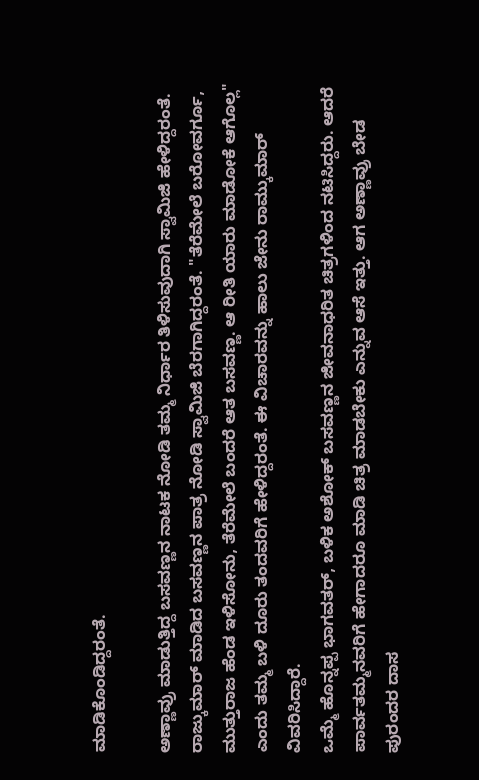ಮಾಡಿಕೊಂಡಿದ್ದರಂತೆ.

ಅಣ್ಣಾವ್ರು ಮಾಡುತ್ತಿದ್ದ ಬಸವಣ್ಣನ ನಾಟಕ ನೋಡಿ ತಮ್ಮ ನಿರ್ಧಾರ ತಿಳಿಸುವುದಾಗಿ ಸ್ವಾಮಿಜಿ ಹೇಳಿದ್ದರಂತೆ. ರಾಜ್ಕುಮಾರ್ ಮಾಡಿದ ಬಸವಣ್ಣನ ಪಾತ್ರ ನೋಡಿ ಸ್ವಾಮಿಜಿ ಬೆರಗಾಗಿದ್ದರಂತೆ. "ತೆರೆಮೇಲೆ ಬರೋವರ್ಗೂ, ಮುತ್ತುರಾಜ ಹೆಂಡ ಇಳಿಸೋನು, ತೆರೆಮೇಲೆ ಬಂದರೆ ಆತ ಬಸವಣ್ಣ. ಆ ರೀತಿ ಯಾರು ಮಾಡೋಕೆ ಆಗೊಲ್ಲ" ಎಂದು ತಮ್ಮ ಬಳಿ ದೂರು ತಂದವರಿಗೆ ಹೇಳಿದ್ದರಂತೆ. ಈ ವಿಚಾರವನ್ನು ಹಾಲು ಜೇನು ರಾಮ್ಕುಮಾರ್ ವಿವರಿಸಿದ್ದಾರೆ.
ಒಮ್ಮೆ ಹೊನ್ನಪ್ಪ ಭಾಗವತರ್, ಬಳಿಕ ಅಶೋಕ್ ಬಸವಣ್ಣನ ಜೀವನಾಧರಿತ ಚಿತ್ರಗಳಿಂದ ನಟಿಸಿದ್ದರು. ಆದರೆ ಪಾರ್ವತಮ್ಮನವರಿಗೆ ಹೇಗಾದರೂ ಮಾಡಿ ಚಿತ್ರ ಮಾಡಬೇಕು ಎನ್ನುವ ಆಸೆ ಇತ್ತು. ಆಗ ಅಣ್ಣಾವ್ರು ಬೇಡ ಪುರಂದರ ದಾಸ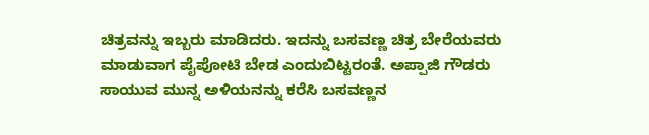ಚಿತ್ರವನ್ನು ಇಬ್ಬರು ಮಾಡಿದರು. ಇದನ್ನು ಬಸವಣ್ಣ ಚಿತ್ರ ಬೇರೆಯವರು ಮಾಡುವಾಗ ಪೈಪೋಟಿ ಬೇಡ ಎಂದುಬಿಟ್ಟರಂತೆ. ಅಪ್ಪಾಜಿ ಗೌಡರು ಸಾಯುವ ಮುನ್ನ ಅಳಿಯನನ್ನು ಕರೆಸಿ ಬಸವಣ್ಣನ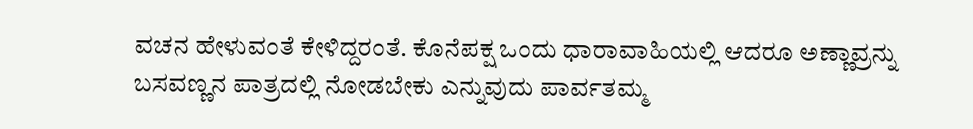ವಚನ ಹೇಳುವಂತೆ ಕೇಳಿದ್ದರಂತೆ. ಕೊನೆಪಕ್ಷ ಒಂದು ಧಾರಾವಾಹಿಯಲ್ಲಿ ಆದರೂ ಅಣ್ಣಾವ್ರನ್ನು ಬಸವಣ್ಣನ ಪಾತ್ರದಲ್ಲಿ ನೋಡಬೇಕು ಎನ್ನುವುದು ಪಾರ್ವತಮ್ಮ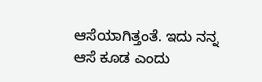ಆಸೆಯಾಗಿತ್ತಂತೆ. ಇದು ನನ್ನ ಆಸೆ ಕೂಡ ಎಂದು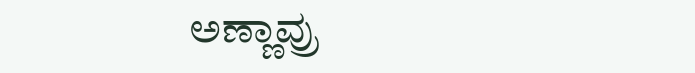ಅಣ್ಣಾವ್ರು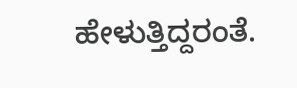ಹೇಳುತ್ತಿದ್ದರಂತೆ.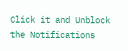Click it and Unblock the Notifications